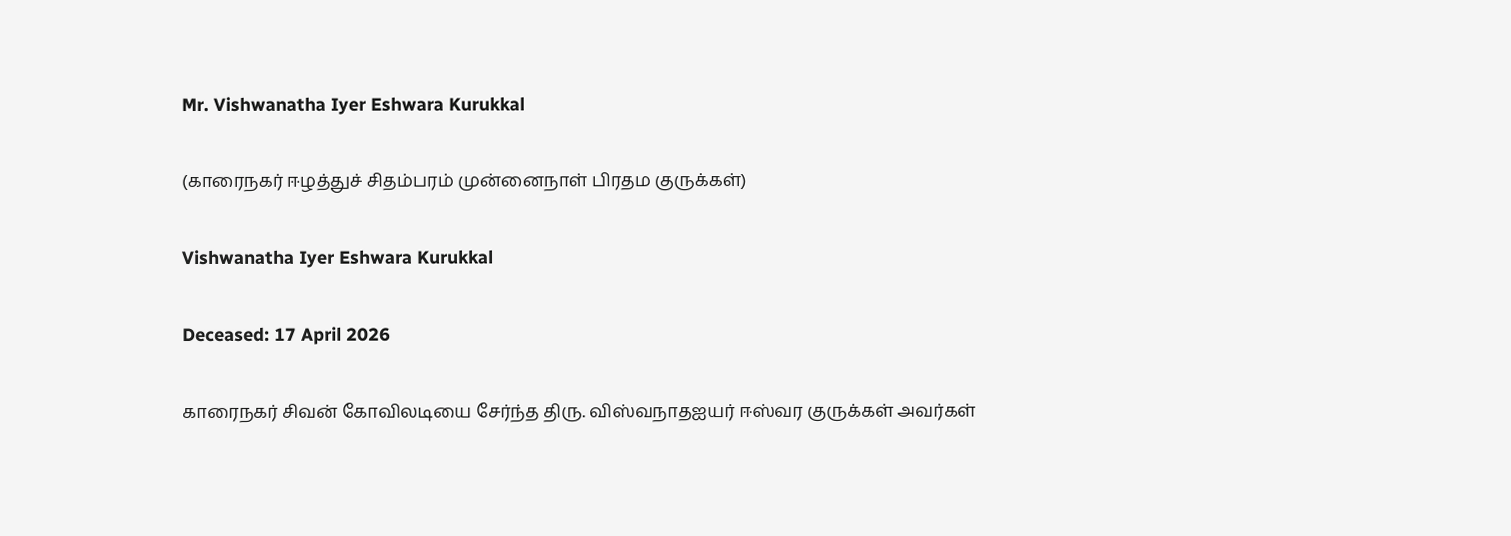Mr. Vishwanatha Iyer Eshwara Kurukkal

(காரைநகர் ஈழத்துச் சிதம்பரம் முன்னைநாள் பிரதம குருக்கள்)

Vishwanatha Iyer Eshwara Kurukkal

Deceased: 17 April 2026

காரைநகர் சிவன் கோவிலடியை சேர்ந்த திரு. விஸ்வநாதஐயர் ஈஸ்வர குருக்கள் அவர்கள்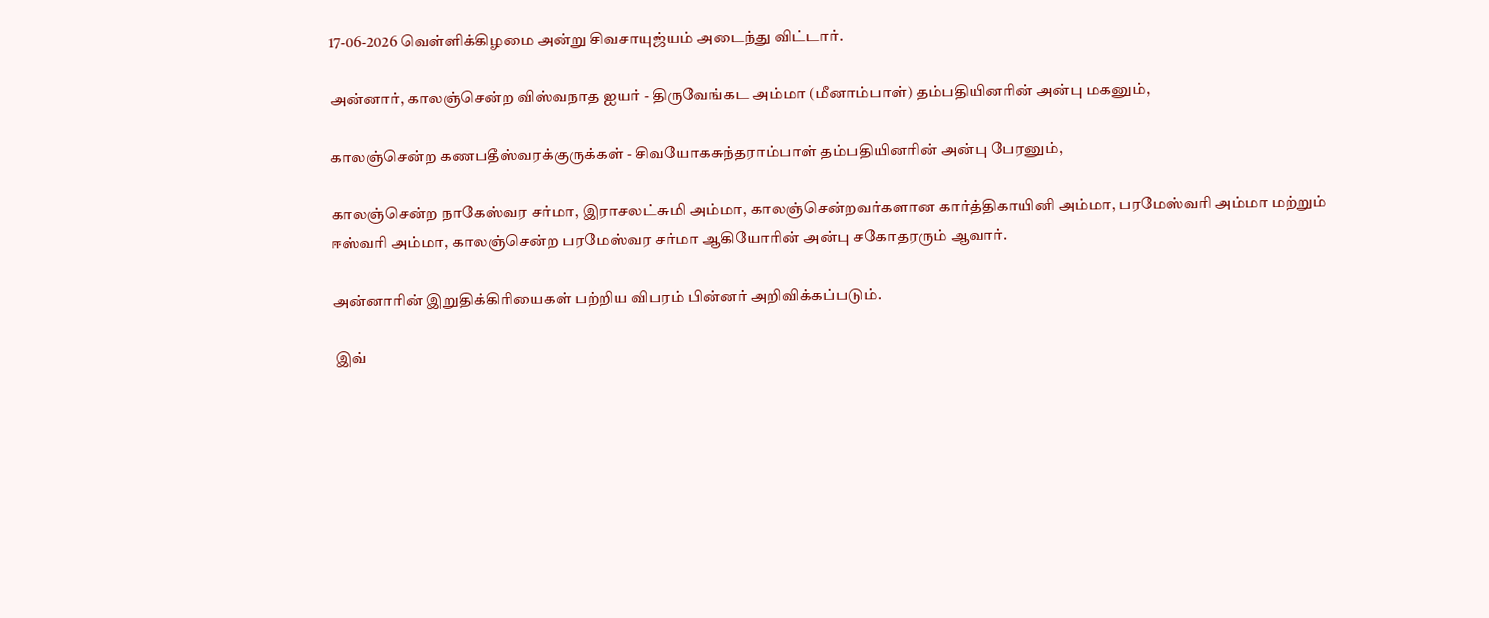17-06-2026 வெள்ளிக்கிழமை அன்று சிவசாயுஜ்யம் அடைந்து விட்டார்.

அன்னார், காலஞ்சென்ற விஸ்வநாத ஐயர் - திருவேங்கட அம்மா (மீனாம்பாள்) தம்பதியினரின் அன்பு மகனும்,

காலஞ்சென்ற கணபதீஸ்வரக்குருக்கள் - சிவயோகசுந்தராம்பாள் தம்பதியினரின் அன்பு பேரனும்,

காலஞ்சென்ற நாகேஸ்வர சர்மா, இராசலட்சுமி அம்மா, காலஞ்சென்றவர்களான கார்த்திகாயினி அம்மா, பரமேஸ்வரி அம்மா மற்றும் ஈஸ்வரி அம்மா, காலஞ்சென்ற பரமேஸ்வர சர்மா ஆகியோரின் அன்பு சகோதரரும் ஆவார்.

அன்னாரின் இறுதிக்கிரியைகள் பற்றிய விபரம் பின்னர் அறிவிக்கப்படும்.

 இவ்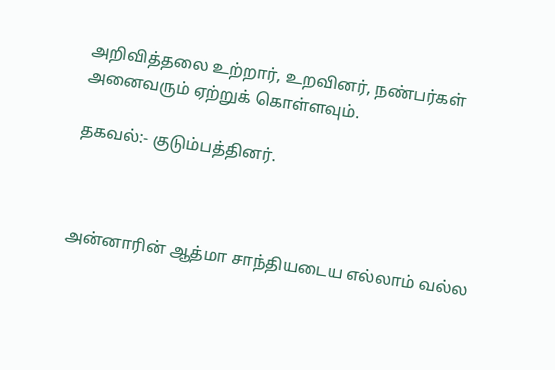அறிவித்தலை உற்றார், உறவினர், நண்பர்கள் அனைவரும் ஏற்றுக் கொள்ளவும்.

தகவல்:- குடும்பத்தினர்.



அன்னாரின் ஆத்மா சாந்தியடைய எல்லாம் வல்ல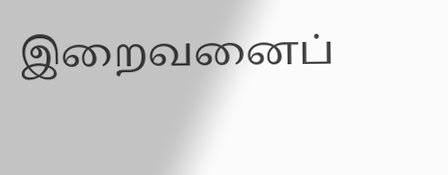இறைவனைப்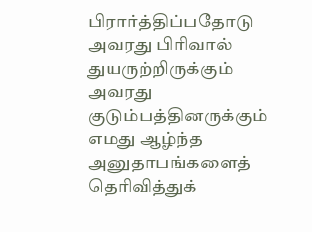பிரார்த்திப்பதோடு அவரது பிரிவால் துயருற்றிருக்கும் அவரது குடும்பத்தினருக்கும் எமது ஆழ்ந்த அனுதாபங்களைத் தெரிவித்துக்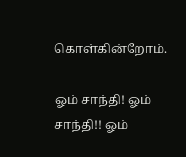கொள்கின்றோம்.

ஓம் சாந்தி! ஓம் சாந்தி!! ஓம்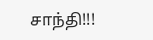சாந்தி!!!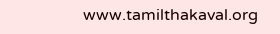www.tamilthakaval.org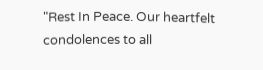"Rest In Peace. Our heartfelt condolences to all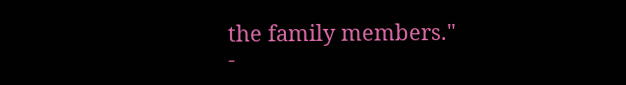the family members."
-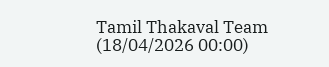Tamil Thakaval Team (18/04/2026 00:00)